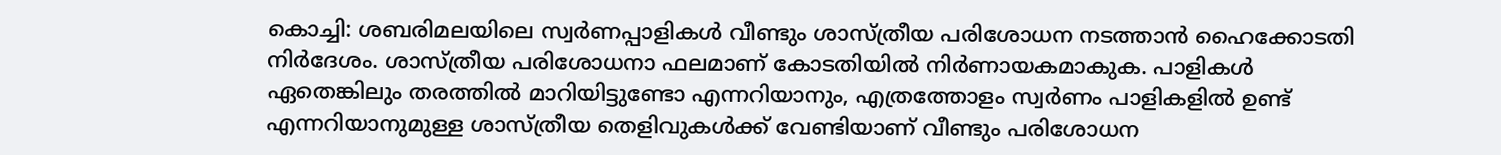കൊച്ചി: ശബരിമലയിലെ സ്വർണപ്പാളികൾ വീണ്ടും ശാസ്ത്രീയ പരിശോധന നടത്താൻ ഹൈക്കോടതി നിർദേശം. ശാസ്ത്രീയ പരിശോധനാ ഫലമാണ് കോടതിയിൽ നിർണായകമാകുക. പാളികൾ ഏതെങ്കിലും തരത്തിൽ മാറിയിട്ടുണ്ടോ എന്നറിയാനും, എത്രത്തോളം സ്വർണം പാളികളിൽ ഉണ്ട് എന്നറിയാനുമുള്ള ശാസ്ത്രീയ തെളിവുകൾക്ക് വേണ്ടിയാണ് വീണ്ടും പരിശോധന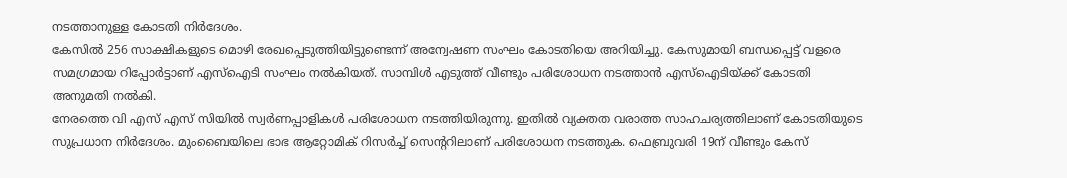നടത്താനുള്ള കോടതി നിർദേശം.
കേസിൽ 256 സാക്ഷികളുടെ മൊഴി രേഖപ്പെടുത്തിയിട്ടുണ്ടെന്ന് അന്വേഷണ സംഘം കോടതിയെ അറിയിച്ചു. കേസുമായി ബന്ധപ്പെട്ട് വളരെ സമഗ്രമായ റിപ്പോർട്ടാണ് എസ്ഐടി സംഘം നൽകിയത്. സാമ്പിൾ എടുത്ത് വീണ്ടും പരിശോധന നടത്താൻ എസ്ഐടിയ്ക്ക് കോടതി അനുമതി നൽകി.
നേരത്തെ വി എസ് എസ് സിയിൽ സ്വർണപ്പാളികൾ പരിശോധന നടത്തിയിരുന്നു. ഇതിൽ വ്യക്തത വരാത്ത സാഹചര്യത്തിലാണ് കോടതിയുടെ സുപ്രധാന നിർദേശം. മുംബൈയിലെ ഭാഭ ആറ്റോമിക് റിസർച്ച് സെന്ററിലാണ് പരിശോധന നടത്തുക. ഫെബ്രുവരി 19ന് വീണ്ടും കേസ്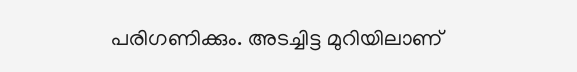പരിഗണിക്കും. അടച്ചിട്ട മുറിയിലാണ്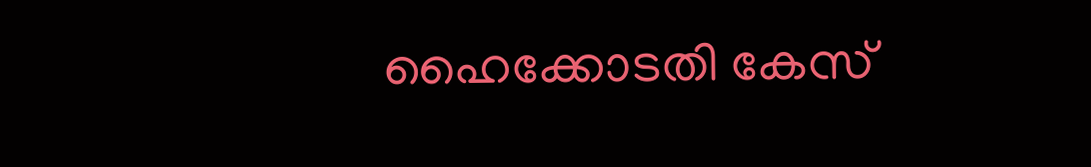ഹൈക്കോടതി കേസ്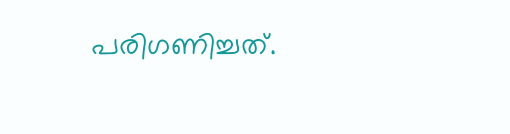പരിഗണിച്ചത്.